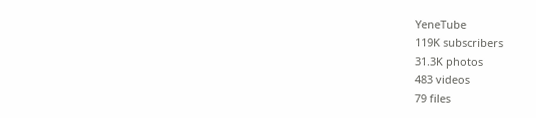YeneTube
119K subscribers
31.3K photos
483 videos
79 files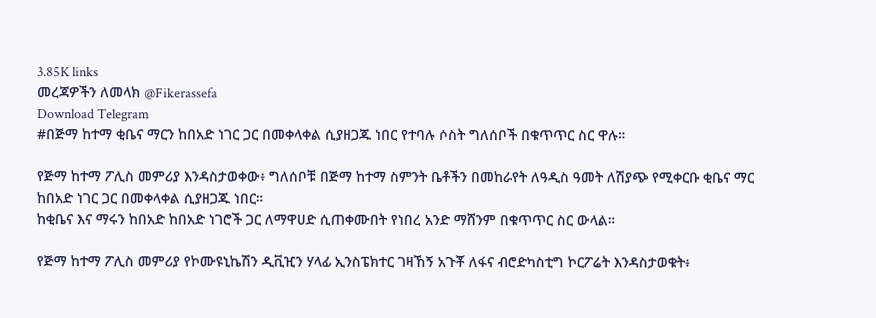3.85K links
መረጃዎችን ለመላክ @Fikerassefa
Download Telegram
#በጅማ ከተማ ቂቤና ማርን ከበአድ ነገር ጋር በመቀላቀል ሲያዘጋጁ ነበር የተባሉ ሶስት ግለሰቦች በቁጥጥር ስር ዋሉ።

የጅማ ከተማ ፖሊስ መምሪያ እንዳስታወቀው፥ ግለሰቦቹ በጅማ ከተማ ስምንት ቤቶችን በመከራየት ለዓዲስ ዓመት ለሽያጭ የሚቀርቡ ቂቤና ማር ከበአድ ነገር ጋር በመቀላቀል ሲያዘጋጁ ነበር።
ከቂቤና እና ማሩን ከበአድ ከበአድ ነገሮች ጋር ለማዋሀድ ሲጠቀሙበት የነበረ አንድ ማሸንም በቁጥጥር ስር ውላል።

የጅማ ከተማ ፖሊስ መምሪያ የኮሙዩኒኬሽን ዲቪዢን ሃላፊ ኢንስፔክተር ገዛኸኝ አጉቾ ለፋና ብሮድካስቲግ ኮርፖሬት እንዳስታወቁት፥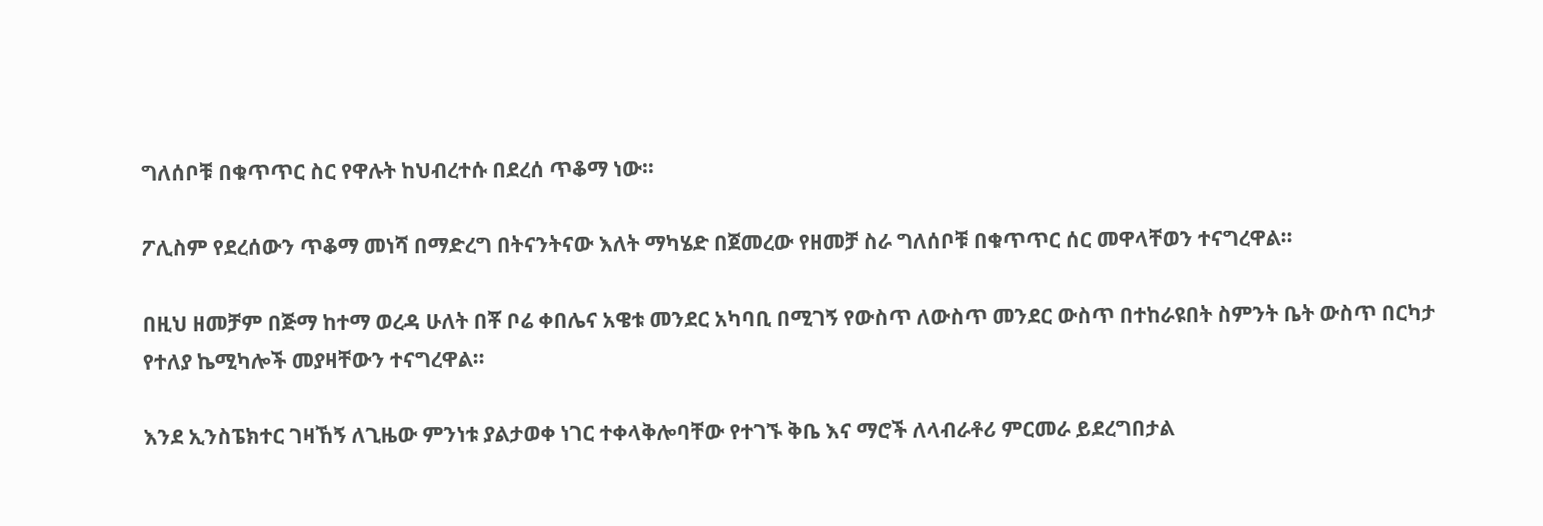ግለሰቦቹ በቁጥጥር ስር የዋሉት ከህብረተሱ በደረሰ ጥቆማ ነው።

ፖሊስም የደረሰውን ጥቆማ መነሻ በማድረግ በትናንትናው እለት ማካሄድ በጀመረው የዘመቻ ስራ ግለሰቦቹ በቁጥጥር ሰር መዋላቸወን ተናግረዋል።

በዚህ ዘመቻም በጅማ ከተማ ወረዳ ሁለት በቾ ቦሬ ቀበሌና አዌቱ መንደር አካባቢ በሚገኝ የውስጥ ለውስጥ መንደር ውስጥ በተከራዩበት ስምንት ቤት ውስጥ በርካታ የተለያ ኬሚካሎች መያዛቸውን ተናግረዋል።

እንደ ኢንስፔክተር ገዛኸኝ ለጊዜው ምንነቱ ያልታወቀ ነገር ተቀላቅሎባቸው የተገኙ ቅቤ እና ማሮች ለላብራቶሪ ምርመራ ይደረግበታል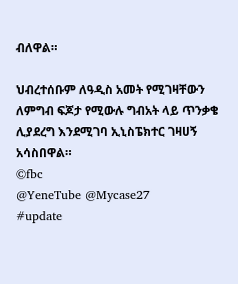ብለዋል።

ህብረተሰቡም ለዓዲስ አመት የሚገዛቸውን ለምግብ ፍጆታ የሚውሉ ግብአት ላይ ጥንቃቄ ሊያደረግ እንደሚገባ ኢኒስፔክተር ገዛሀኝ አሳስበዋል።
©fbc
@YeneTube @Mycase27
#update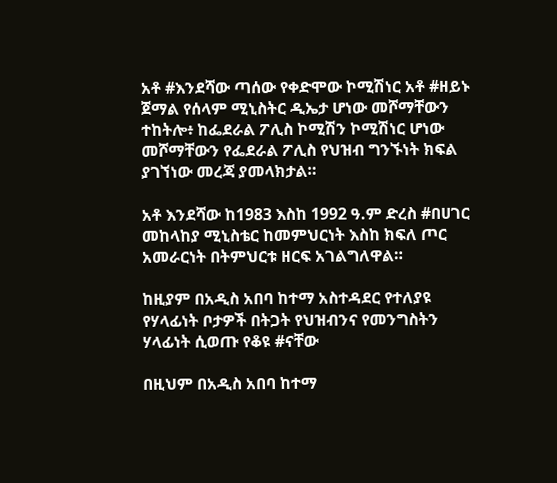አቶ #እንደሻው ጣሰው የቀድሞው ኮሚሽነር አቶ #ዘይኑ ጀማል የሰላም ሚኒስትር ዲኤታ ሆነው መሾማቸውን ተከትሎ፥ ከፌደራል ፖሊስ ኮሚሽን ኮሚሽነር ሆነው መሾማቸውን የፌደራል ፖሊስ የህዝብ ግንኙነት ክፍል ያገኘነው መረጃ ያመላክታል።

አቶ እንደሻው ከ1983 እስከ 1992 ዓ.ም ድረስ #በሀገር መከላከያ ሚኒስቴር ከመምህርነት እስከ ክፍለ ጦር አመራርነት በትምህርቱ ዘርፍ አገልግለዋል።

ከዚያም በአዲስ አበባ ከተማ አስተዳደር የተለያዩ የሃላፊነት ቦታዎች በትጋት የህዝብንና የመንግስትን ሃላፊነት ሲወጡ የቆዩ #ናቸው

በዚህም በአዲስ አበባ ከተማ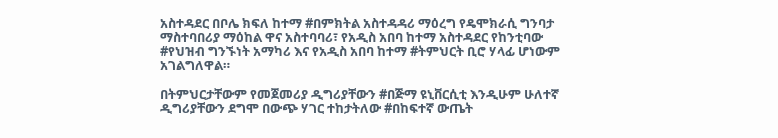አስተዳደር በቦሌ ክፍለ ከተማ #በምክትል አስተዳዳሪ ማዕረግ የዴሞክራሲ ግንባታ ማስተባበሪያ ማዕከል ዋና አስተባባሪ፣ የአዲስ አበባ ከተማ አስተዳደር የከንቲባው #የህዝብ ግንኙነት አማካሪ እና የአዲስ አበባ ከተማ #ትምህርት ቢሮ ሃላፊ ሆነውም አገልግለዋል።

በትምህርታቸውም የመጀመሪያ ዲግሪያቸውን #በጅማ ዩኒቨርሲቲ እንዲሁም ሁለተኛ ዲግሪያቸውን ደግሞ በውጭ ሃገር ተከታትለው #በከፍተኛ ውጤት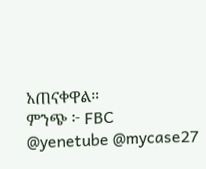አጠናቀዋል።
ምንጭ ፦ FBC
@yenetube @mycase27